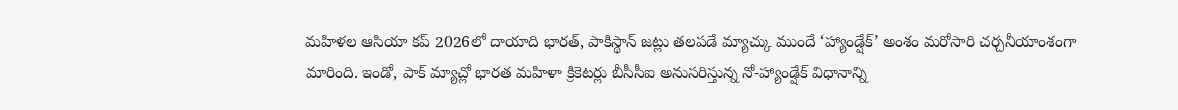మహిళల ఆసియా కప్ 2026లో దాయాది భారత్, పాకిస్థాన్ జట్లు తలపడే మ్యాచ్కు ముందే ‘హ్యాండ్షేక్’ అంశం మరోసారి చర్చనీయాంశంగా మారింది. ఇండో, పాక్ మ్యాచ్లో భారత మహిళా క్రికెటర్లు బీసీసీఐ అనుసరిస్తున్న నో-హ్యాండ్షేక్ విధానాన్ని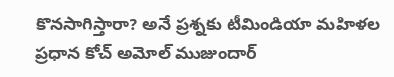కొనసాగిస్తారా? అనే ప్రశ్నకు టీమిండియా మహిళల ప్రధాన కోచ్ అమోల్ ముజుందార్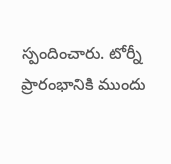స్పందించారు. టోర్నీ ప్రారంభానికి ముందు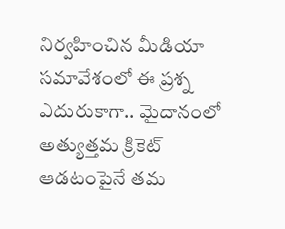నిర్వహించిన మీడియా సమావేశంలో ఈ ప్రశ్న ఎదురుకాగా.. మైదానంలో అత్యుత్తమ క్రికెట్ ఆడటంపైనే తమ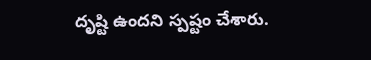దృష్టి ఉందని స్పష్టం చేశారు.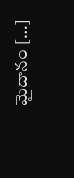మైదానం […]